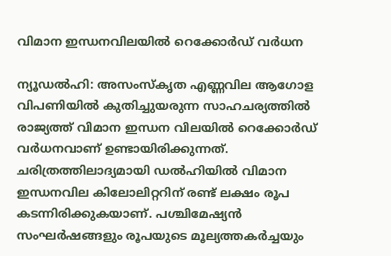വിമാന ഇന്ധനവിലയില്‍ റെക്കോര്‍ഡ് വര്‍ധന

ന്യൂഡല്‍ഹി: അസംസ്‌കൃത എണ്ണവില ആഗോള വിപണിയില്‍ കുതിച്ചുയരുന്ന സാഹചര്യത്തില്‍ രാജ്യത്ത് വിമാന ഇന്ധന വിലയില്‍ റെക്കോര്‍ഡ് വര്‍ധനവാണ് ഉണ്ടായിരിക്കുന്നത്. ചരിത്രത്തിലാദ്യമായി ഡല്‍ഹിയില്‍ വിമാന ഇന്ധനവില കിലോലിറ്ററിന് രണ്ട് ലക്ഷം രൂപ കടന്നിരിക്കുകയാണ്. പശ്ചിമേഷ്യന്‍ സംഘര്‍ഷങ്ങളും രൂപയുടെ മൂല്യത്തകര്‍ച്ചയും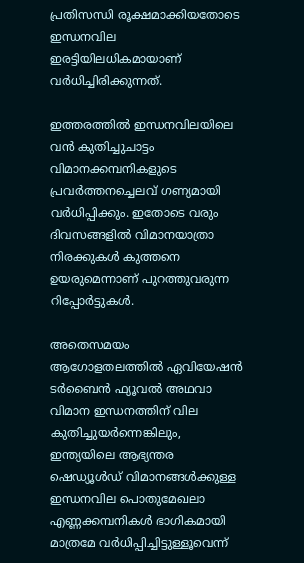പ്രതിസന്ധി രൂക്ഷമാക്കിയതോടെ ഇന്ധനവില ഇരട്ടിയിലധികമായാണ് വര്‍ധിച്ചിരിക്കുന്നത്.

ഇത്തരത്തില്‍ ഇന്ധനവിലയിലെ വന്‍ കുതിച്ചുചാട്ടം വിമാനക്കമ്പനികളുടെ പ്രവര്‍ത്തനച്ചെലവ് ഗണ്യമായി വര്‍ധിപ്പിക്കും. ഇതോടെ വരും ദിവസങ്ങളില്‍ വിമാനയാത്രാ നിരക്കുകള്‍ കുത്തനെ ഉയരുമെന്നാണ് പുറത്തുവരുന്ന റിപ്പോര്‍ട്ടുകള്‍.

അതെസമയം ആഗോളതലത്തില്‍ ഏവിയേഷന്‍ ടര്‍ബൈന്‍ ഫ്യൂവല്‍ അഥവാ വിമാന ഇന്ധനത്തിന് വില കുതിച്ചുയര്‍ന്നെങ്കിലും, ഇന്ത്യയിലെ ആഭ്യന്തര ഷെഡ്യൂള്‍ഡ് വിമാനങ്ങള്‍ക്കുള്ള ഇന്ധനവില പൊതുമേഖലാ എണ്ണക്കമ്പനികള്‍ ഭാഗികമായി മാത്രമേ വര്‍ധിപ്പിച്ചിട്ടുള്ളൂവെന്ന്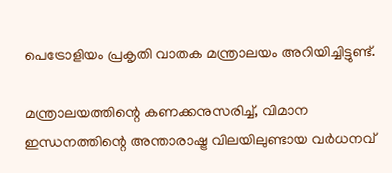പെട്രോളിയം പ്രകൃതി വാതക മന്ത്രാലയം അറിയിച്ചിട്ടുണ്ട്.

മന്ത്രാലയത്തിന്റെ കണക്കനുസരിച്ച്, വിമാന ഇന്ധനത്തിന്റെ അന്താരാഷ്ട്ര വിലയിലുണ്ടായ വര്‍ധനവ്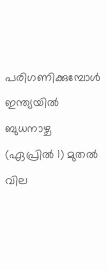പരിഗണിക്കുമ്പോള്‍ ഇന്ത്യയില്‍ ബുധനാഴ്ച (ഏപ്രില്‍ 1) മുതല്‍ വില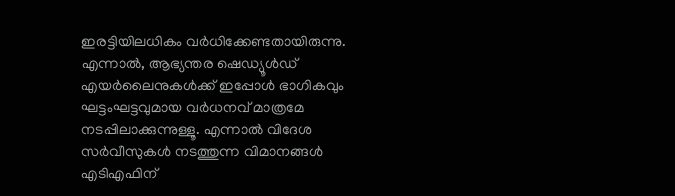ഇരട്ടിയിലധികം വര്‍ധിക്കേണ്ടതായിരുന്നു. എന്നാല്‍, ആഭ്യന്തര ഷെഡ്യൂള്‍ഡ് എയര്‍ലൈനുകള്‍ക്ക് ഇപ്പോള്‍ ഭാഗികവും ഘട്ടംഘട്ടവുമായ വര്‍ധനവ് മാത്രമേ നടപ്പിലാക്കുന്നുള്ളൂ. എന്നാല്‍ വിദേശ സര്‍വീസുകള്‍ നടത്തുന്ന വിമാനങ്ങള്‍ എടിഎഫിന്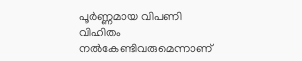പൂര്‍ണ്ണമായ വിപണി വിഹിതം നല്‍കേണ്ടിവരുമെന്നാണ്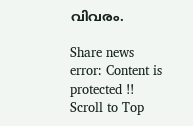വിവരം.

Share news
error: Content is protected !!
Scroll to Top